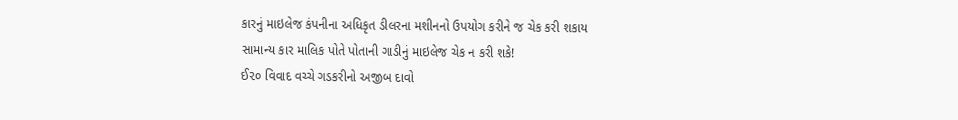કારનું માઇલેજ કંપનીના અધિકૃત ડીલરના મશીનનો ઉપયોગ કરીને જ ચેક કરી શકાય
સામાન્ય કાર માલિક પોતે પોતાની ગાડીનું માઇલેજ ચેક ન કરી શકે!
ઈ૨૦ વિવાદ વચ્ચે ગડકરીનો અજીબ દાવો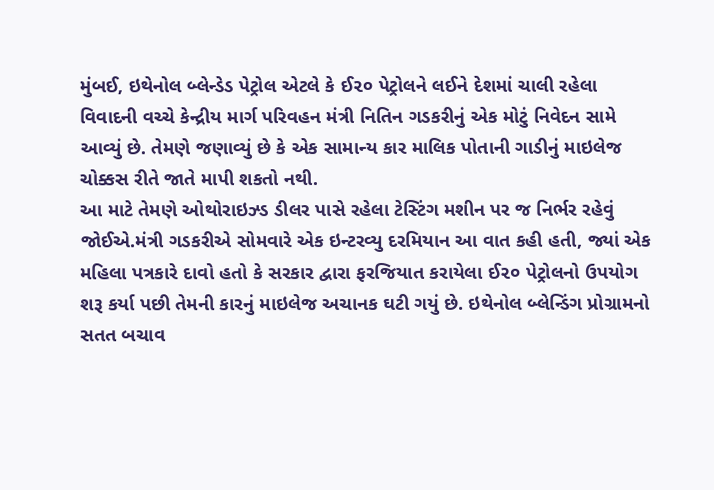મુંબઈ, ઇથેનોલ બ્લેન્ડેડ પેટ્રોલ એટલે કે ઈ૨૦ પેટ્રોલને લઈને દેશમાં ચાલી રહેલા વિવાદની વચ્ચે કેન્દ્રીય માર્ગ પરિવહન મંત્રી નિતિન ગડકરીનું એક મોટું નિવેદન સામે આવ્યું છે. તેમણે જણાવ્યું છે કે એક સામાન્ય કાર માલિક પોતાની ગાડીનું માઇલેજ ચોક્કસ રીતે જાતે માપી શકતો નથી.
આ માટે તેમણે ઓથોરાઇઝ્ડ ડીલર પાસે રહેલા ટેસ્ટિંગ મશીન પર જ નિર્ભર રહેવું જોઈએ.મંત્રી ગડકરીએ સોમવારે એક ઇન્ટરવ્યુ દરમિયાન આ વાત કહી હતી, જ્યાં એક મહિલા પત્રકારે દાવો હતો કે સરકાર દ્વારા ફરજિયાત કરાયેલા ઈ૨૦ પેટ્રોલનો ઉપયોગ શરૂ કર્યા પછી તેમની કારનું માઇલેજ અચાનક ઘટી ગયું છે. ઇથેનોલ બ્લેન્ડિંગ પ્રોગ્રામનો સતત બચાવ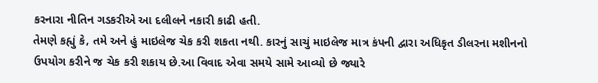કરનારા નીતિન ગડકરીએ આ દલીલને નકારી કાઢી હતી.
તેમણે કહ્યું કે, તમે અને હું માઇલેજ ચેક કરી શકતા નથી. કારનું સાચું માઇલેજ માત્ર કંપની દ્વારા અધિકૃત ડીલરના મશીનનો ઉપયોગ કરીને જ ચેક કરી શકાય છે.આ વિવાદ એવા સમયે સામે આવ્યો છે જ્યારે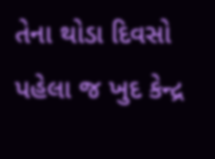તેના થોડા દિવસો પહેલા જ ખુદ કેન્દ્ર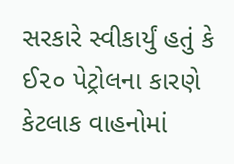સરકારે સ્વીકાર્યું હતું કે ઈ૨૦ પેટ્રોલના કારણે કેટલાક વાહનોમાં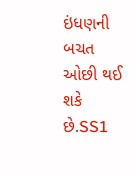ઇંધણની બચત ઓછી થઈ શકે છે.SS1